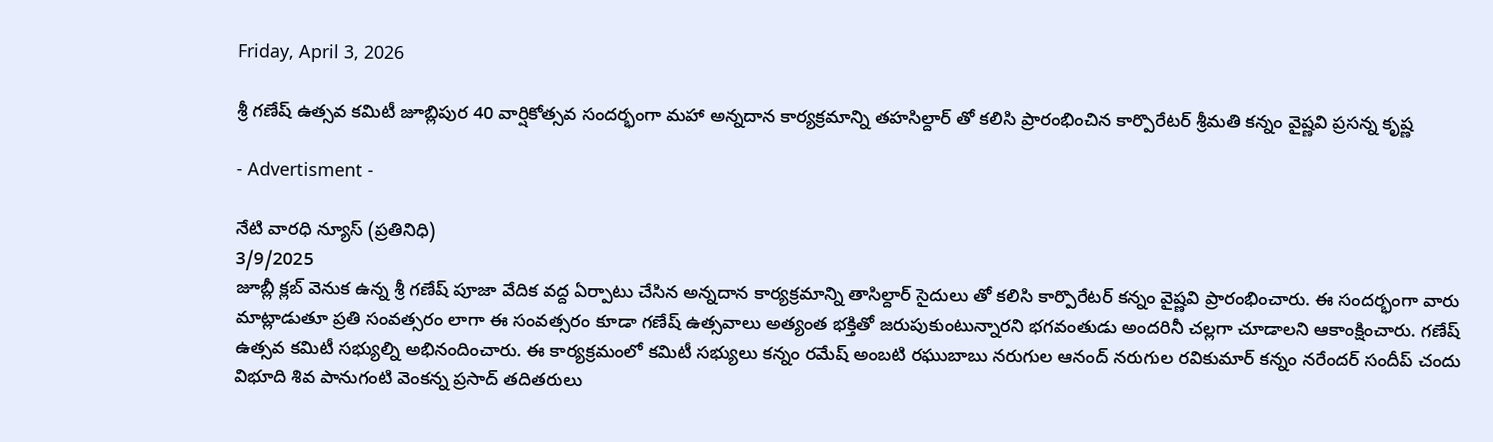Friday, April 3, 2026

శ్రీ గణేష్ ఉత్సవ కమిటీ జూబ్లిపుర 40 వార్షికోత్సవ సందర్భంగా మహా అన్నదాన కార్యక్రమాన్ని తహసిల్దార్ తో కలిసి ప్రారంభించిన కార్పొరేటర్ శ్రీమతి కన్నం వైష్ణవి ప్రసన్న కృష్ణ

- Advertisment -

నేటి వారధి న్యూస్ (ప్రతినిధి)
3/9/2025
జూబ్లీ క్లబ్ వెనుక ఉన్న శ్రీ గణేష్ పూజా వేదిక వద్ద ఏర్పాటు చేసిన అన్నదాన కార్యక్రమాన్ని తాసిల్దార్ సైదులు తో కలిసి కార్పొరేటర్ కన్నం వైష్ణవి ప్రారంభించారు. ఈ సందర్భంగా వారు మాట్లాడుతూ ప్రతి సంవత్సరం లాగా ఈ సంవత్సరం కూడా గణేష్ ఉత్సవాలు అత్యంత భక్తితో జరుపుకుంటున్నారని భగవంతుడు అందరినీ చల్లగా చూడాలని ఆకాంక్షించారు. గణేష్ ఉత్సవ కమిటీ సభ్యుల్ని అభినందించారు. ఈ కార్యక్రమంలో కమిటీ సభ్యులు కన్నం రమేష్ అంబటి రఘుబాబు నరుగుల ఆనంద్ నరుగుల రవికుమార్ కన్నం నరేందర్ సందీప్ చందు విభూది శివ పానుగంటి వెంకన్న ప్రసాద్ తదితరులు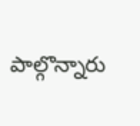పాల్గొన్నారు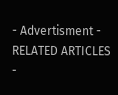- Advertisment -
RELATED ARTICLES
-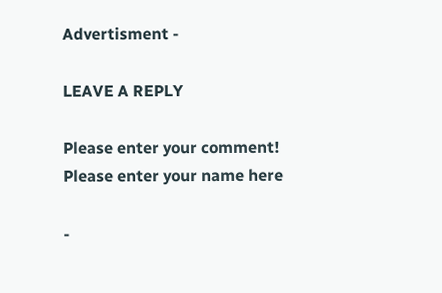Advertisment -

LEAVE A REPLY

Please enter your comment!
Please enter your name here

-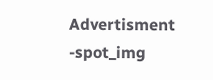Advertisment -spot_img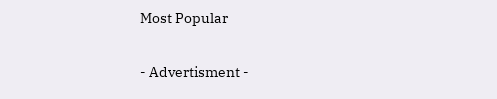Most Popular

- Advertisment -